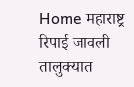Home महाराष्ट्र रिपाई जावली तालुक्यात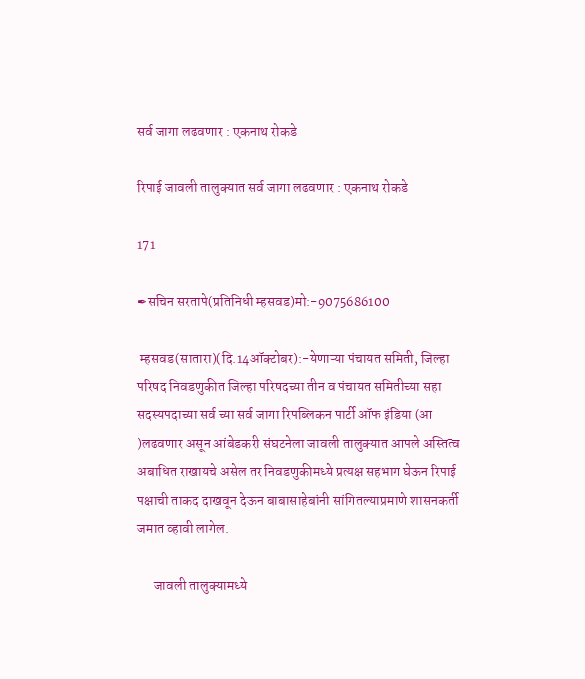सर्व जागा लढवणार : एकनाथ रोकडे

रिपाई जावली तालुक्यात सर्व जागा लढवणार : एकनाथ रोकडे

171

✒सचिन सरतापे(प्रतिनिधी म्हसवड)मो:-9075686100

 म्हसवड(सातारा)(दि.14ऑक्टोबर):-येणाऱ्या पंचायत समिती, जिल्हा परिषद निवडणुकीत जिल्हा परिषदच्या तीन व पंचायत समितीच्या सहा सदस्यपदाच्या सर्व च्या सर्व जागा रिपब्लिकन पार्टी ऑफ इंडिया (आ )लढवणार असून आंबेडकरी संघटनेला जावली तालुक्यात आपले अस्तित्व अबाधित राखायचे असेल तर निवडणुकीमध्ये प्रत्यक्ष सहभाग घेऊन रिपाई पक्षाची ताकद दाखवून देऊन बाबासाहेबांनी सांगितल्याप्रमाणे शासनकर्ती जमात व्हावी लागेल.

      जावली तालुक्यामध्ये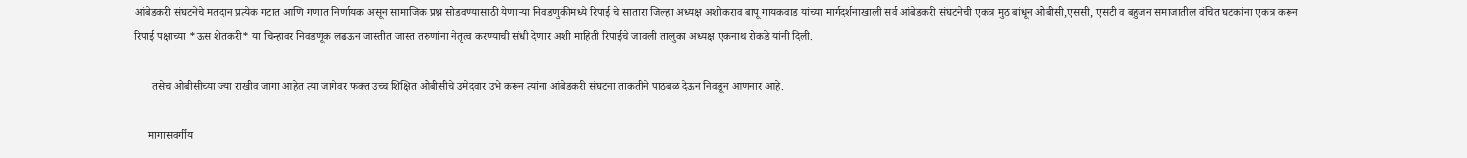आंबेडकरी संघटनेचे मतदान प्रत्येक गटात आणि गणात निर्णायक असून सामाजिक प्रश्न सोडवण्यासाठी येणाऱ्या निवडणुकीमध्ये रिपाई चे सातारा जिल्हा अध्यक्ष अशोकराव बापू गायकवाड यांच्या मार्गदर्शनाखाली सर्व आंबेडकरी संघटनेची एकत्र मुठ बांधून ओबीसी,एससी, एसटी व बहुजन समाजातील वंचित घटकांना एकत्र करून रिपाई पक्षाच्या *ऊस शेतकरी* या चिन्हावर निवडणूक लढऊन जास्तीत जास्त तरुणांना नेतृत्व करण्याची संधी देणार अशी माहिती रिपाईचे जावली तालुका अध्यक्ष एकनाथ रोकडे यांनी दिली.

      तसेच ओबीसीच्या ज्या राखीव जागा आहेत त्या जागेवर फक्त उच्च शिक्षित ओबीसीचे उमेदवार उभे करून त्यांना आंबेडकरी संघटना ताकतीने पाठबळ देऊन निवडून आणनार आहे.

     मागासवर्गीय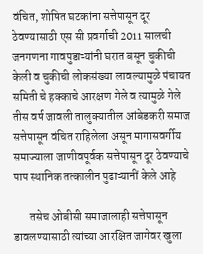वंचित, शोषित घटकांना सत्तेपासून दूर ठेवण्यासाठी एस सी प्रवर्गाची 2011 सालची जनगणना गावपुडाऱ्यांनी घरात बसून चुकीची केली व चुकीची लोकसंख्या लावल्यामुळे पंचायत समिती चे हक्काचे आरक्षण गेले व त्यामुळे गेले तीस वर्ष जावली तालुक्यातील आंबेडकरी समाज सत्तेपासून वंचित राहिलेला असून मागासवर्गीय समाज्याला जाणीवपूर्वक सत्तेपासून दूर ठेवण्याचे पाप स्थानिक तत्कालीन पुढाऱ्यानीं केले आहे

       तसेच ओबीसी समाजालाही सत्तेपासून डावलण्यासाठी त्यांच्या आरक्षित जागेवर खुला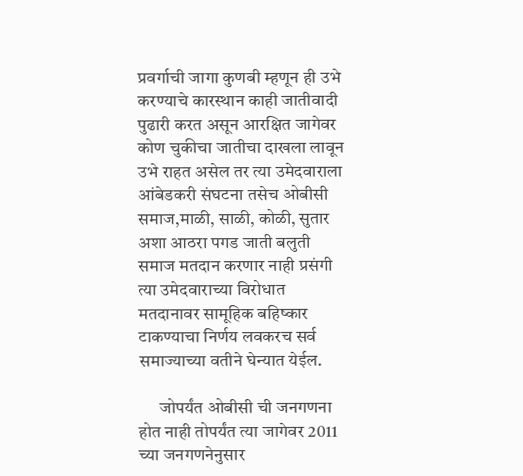प्रवर्गाची जागा कुणबी म्हणून ही उभे करण्याचे कारस्थान काही जातीवादी पुढारी करत असून आरक्षित जागेवर कोण चुकीचा जातीचा दाखला लावून उभे राहत असेल तर त्या उमेदवाराला आंबेडकरी संघटना तसेच ओबीसी समाज,माळी, साळी, कोळी, सुतार अशा आठरा पगड जाती बलुती समाज मतदान करणार नाही प्रसंगी त्या उमेदवाराच्या विरोधात मतदानावर सामूहिक बहिष्कार टाकण्याचा निर्णय लवकरच सर्व समाज्याच्या वतीने घेन्यात येईल.

      जोपर्यंत ओबीसी ची जनगणना होत नाही तोपर्यंत त्या जागेवर 2011 च्या जनगणनेनुसार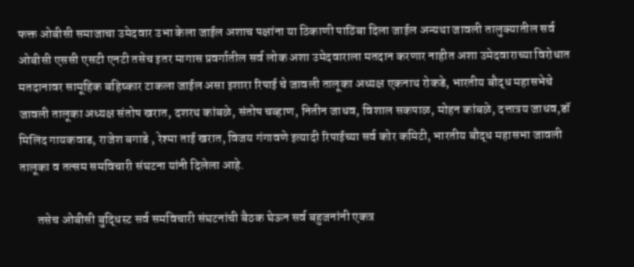फक्त ओबीसी समाजाचा उमेदवार उभा केला जाईल अशाच पक्षांना या ठिकाणी पाठिंबा दिला जाईल अन्यथा जावली तालुक्यातील सर्व ओबीसी एससी एसटी एनटी तसेच इतर मागास प्रवर्गातील सर्व लोक अशा उमेदवाराला मतदान करणार नाहीत अशा उमेदवाराच्या विरोधात मतदानावर सामूहिक बहिष्कार टाकला जाईल असा इशारा रिपाई चे जावली तालूका अध्यक्ष एकनाथ रोकडे, भारतीय बौद्ध महासभेचे जावली तालूका अध्यक्ष संतोष खरात, दशरथ कांबळे, संतोष चव्हाण, नितीन जाधव, विशाल सकपाळ, मोहन कांबळे, दत्तात्रय जाधव,डॉ मिलिंद गायकवाड, राजेश बगाडे , रेश्मा ताई खरात, विजय गंगावणे इत्यादी रिपाईच्या सर्व कोर कमिटी, भारतीय बौद्ध महासभा जावली तालूका व तत्सम समविचारी संघटना यांनी दिलेला आहे.

       तसेच ओबीसी बुद्धिस्ट सर्व समविचारी संघटनांची बैठक घेऊन सर्व बहुजनांनी एकत्र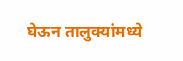घेऊन तालुक्यांमध्ये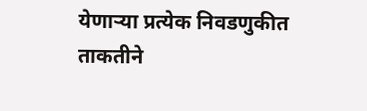येणाऱ्या प्रत्येक निवडणुकीत ताकतीने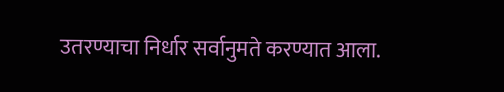उतरण्याचा निर्धार सर्वानुमते करण्यात आला.